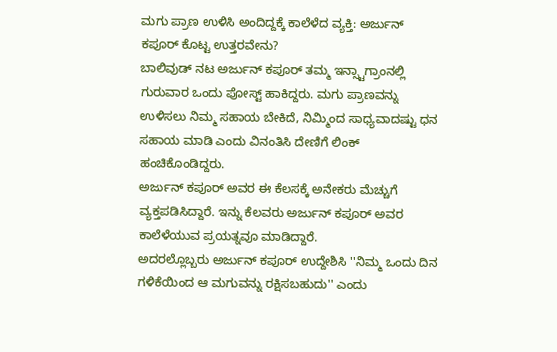ಮಗು ಪ್ರಾಣ ಉಳಿಸಿ ಅಂದಿದ್ದಕ್ಕೆ ಕಾಲೆಳೆದ ವ್ಯಕ್ತಿ: ಅರ್ಜುನ್ ಕಪೂರ್ ಕೊಟ್ಟ ಉತ್ತರವೇನು?
ಬಾಲಿವುಡ್ ನಟ ಅರ್ಜುನ್ ಕಪೂರ್ ತಮ್ಮ ಇನ್ಸ್ಟಾಗ್ರಾಂನಲ್ಲಿ ಗುರುವಾರ ಒಂದು ಪೋಸ್ಟ್ ಹಾಕಿದ್ದರು. ಮಗು ಪ್ರಾಣವನ್ನು ಉಳಿಸಲು ನಿಮ್ಮ ಸಹಾಯ ಬೇಕಿದೆ, ನಿಮ್ಮಿಂದ ಸಾಧ್ಯವಾದಷ್ಟು ಧನ ಸಹಾಯ ಮಾಡಿ ಎಂದು ವಿನಂತಿಸಿ ದೇಣಿಗೆ ಲಿಂಕ್ ಹಂಚಿಕೊಂಡಿದ್ದರು.
ಅರ್ಜುನ್ ಕಪೂರ್ ಅವರ ಈ ಕೆಲಸಕ್ಕೆ ಅನೇಕರು ಮೆಚ್ಚುಗೆ ವ್ಯಕ್ತಪಡಿಸಿದ್ದಾರೆ. ಇನ್ನು ಕೆಲವರು ಅರ್ಜುನ್ ಕಪೂರ್ ಅವರ ಕಾಲೆಳೆಯುವ ಪ್ರಯತ್ನವೂ ಮಾಡಿದ್ದಾರೆ.
ಅದರಲ್ಲೊಬ್ಬರು ಅರ್ಜುನ್ ಕಪೂರ್ ಉದ್ದೇಶಿಸಿ ''ನಿಮ್ಮ ಒಂದು ದಿನ ಗಳಿಕೆಯಿಂದ ಆ ಮಗುವನ್ನು ರಕ್ಷಿಸಬಹುದು'' ಎಂದು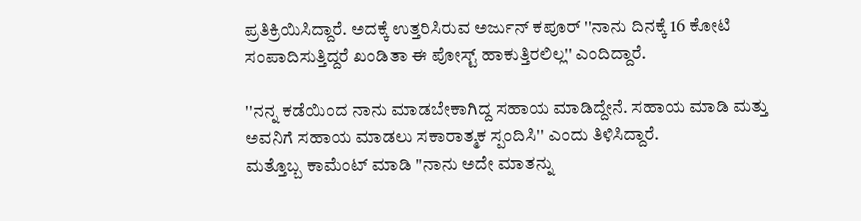ಪ್ರತಿಕ್ರಿಯಿಸಿದ್ದಾರೆ. ಅದಕ್ಕೆ ಉತ್ತರಿಸಿರುವ ಅರ್ಜುನ್ ಕಪೂರ್ ''ನಾನು ದಿನಕ್ಕೆ 16 ಕೋಟಿ ಸಂಪಾದಿಸುತ್ತಿದ್ದರೆ ಖಂಡಿತಾ ಈ ಪೋಸ್ಟ್ ಹಾಕುತ್ತಿರಲಿಲ್ಲ'' ಎಂದಿದ್ದಾರೆ.

''ನನ್ನ ಕಡೆಯಿಂದ ನಾನು ಮಾಡಬೇಕಾಗಿದ್ದ ಸಹಾಯ ಮಾಡಿದ್ದೇನೆ. ಸಹಾಯ ಮಾಡಿ ಮತ್ತು ಅವನಿಗೆ ಸಹಾಯ ಮಾಡಲು ಸಕಾರಾತ್ಮಕ ಸ್ಪಂದಿಸಿ'' ಎಂದು ತಿಳಿಸಿದ್ದಾರೆ.
ಮತ್ತೊಬ್ಬ ಕಾಮೆಂಟ್ ಮಾಡಿ "ನಾನು ಅದೇ ಮಾತನ್ನು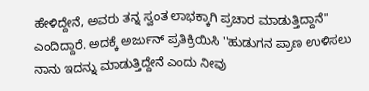ಹೇಳಿದ್ದೇನೆ, ಅವರು ತನ್ನ ಸ್ವಂತ ಲಾಭಕ್ಕಾಗಿ ಪ್ರಚಾರ ಮಾಡುತ್ತಿದ್ದಾನೆ" ಎಂದಿದ್ದಾರೆ. ಅದಕ್ಕೆ ಅರ್ಜುನ್ ಪ್ರತಿಕ್ರಿಯಿಸಿ ''ಹುಡುಗನ ಪ್ರಾಣ ಉಳಿಸಲು ನಾನು ಇದನ್ನು ಮಾಡುತ್ತಿದ್ದೇನೆ ಎಂದು ನೀವು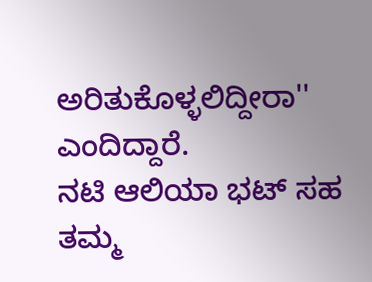ಅರಿತುಕೊಳ್ಳಲಿದ್ದೀರಾ'' ಎಂದಿದ್ದಾರೆ.
ನಟಿ ಆಲಿಯಾ ಭಟ್ ಸಹ ತಮ್ಮ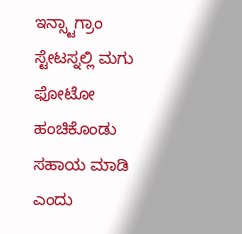ಇನ್ಸ್ಟಾಗ್ರಾಂ ಸ್ಟೇಟಸ್ನಲ್ಲಿ ಮಗು ಫೋಟೋ ಹಂಚಿಕೊಂಡು ಸಹಾಯ ಮಾಡಿ ಎಂದು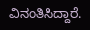ವಿನಂತಿಸಿದ್ದಾರೆ.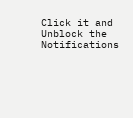Click it and Unblock the Notifications